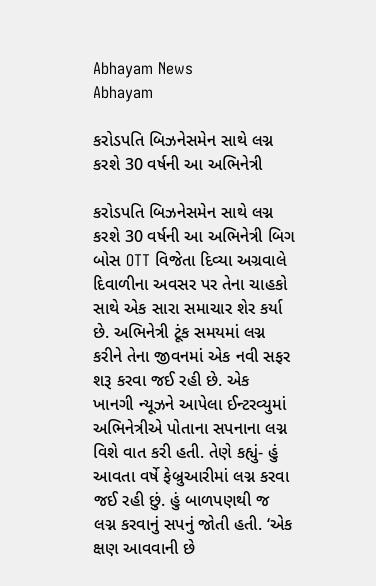Abhayam News
Abhayam

કરોડપતિ બિઝનેસમેન સાથે લગ્ન કરશે 30 વર્ષની આ અભિનેત્રી

કરોડપતિ બિઝનેસમેન સાથે લગ્ન કરશે 30 વર્ષની આ અભિનેત્રી બિગ બોસ OTT વિજેતા દિવ્યા અગ્રવાલે દિવાળીના અવસર પર તેના ચાહકો સાથે એક સારા સમાચાર શેર કર્યા છે. અભિનેત્રી ટૂંક સમયમાં લગ્ન કરીને તેના જીવનમાં એક નવી સફર શરૂ કરવા જઈ રહી છે. એક ખાનગી ન્યૂઝને આપેલા ઈન્ટરવ્યુમાં અભિનેત્રીએ પોતાના સપનાના લગ્ન વિશે વાત કરી હતી. તેણે કહ્યું- હું આવતા વર્ષે ફેબ્રુઆરીમાં લગ્ન કરવા જઈ રહી છું. હું બાળપણથી જ લગ્ન કરવાનું સપનું જોતી હતી. ‘એક ક્ષણ આવવાની છે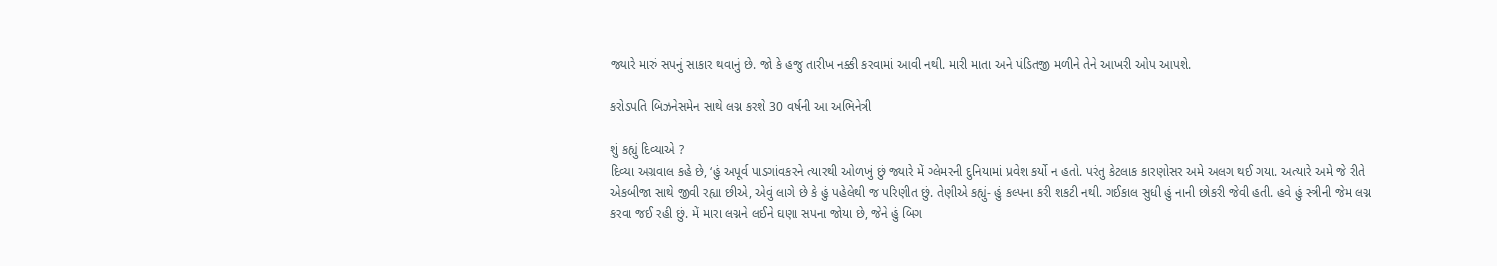જ્યારે મારું સપનું સાકાર થવાનું છે. જો કે હજુ તારીખ નક્કી કરવામાં આવી નથી. મારી માતા અને પંડિતજી મળીને તેને આખરી ઓપ આપશે.

કરોડપતિ બિઝનેસમેન સાથે લગ્ન કરશે 30 વર્ષની આ અભિનેત્રી

શું કહ્યું દિવ્યાએ ?
દિવ્યા અગ્રવાલ કહે છે, ‘હું અપૂર્વ પાડગાંવકરને ત્યારથી ઓળખું છું જ્યારે મેં ગ્લેમરની દુનિયામાં પ્રવેશ કર્યો ન હતો. પરંતુ કેટલાક કારણોસર અમે અલગ થઈ ગયા. અત્યારે અમે જે રીતે એકબીજા સાથે જીવી રહ્યા છીએ, એવું લાગે છે કે હું પહેલેથી જ પરિણીત છું. તેણીએ કહ્યું- હું કલ્પના કરી શકટી નથી. ગઈકાલ સુધી હું નાની છોકરી જેવી હતી. હવે હું સ્ત્રીની જેમ લગ્ન કરવા જઈ રહી છું. મેં મારા લગ્નને લઈને ઘણા સપના જોયા છે, જેને હું બિગ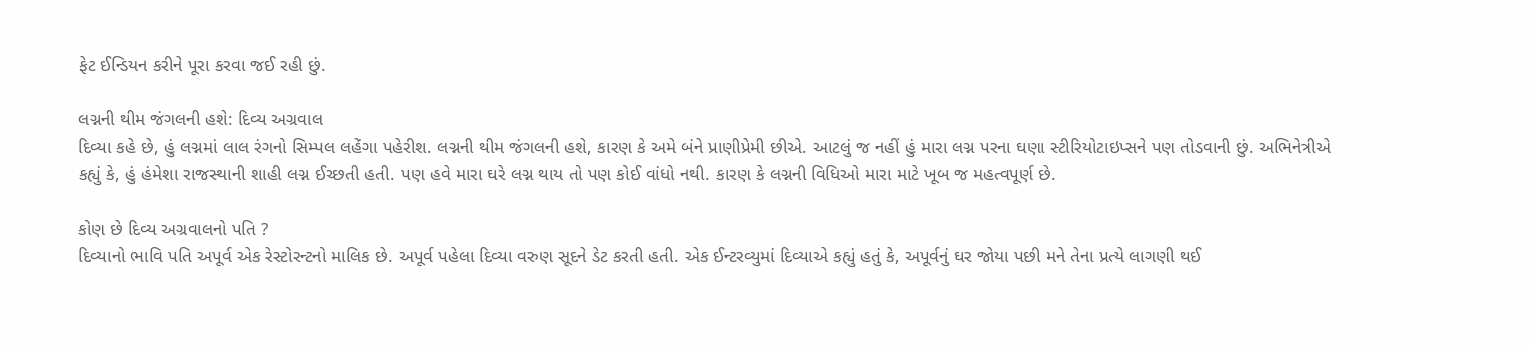ફેટ ઈન્ડિયન કરીને પૂરા કરવા જઈ રહી છું.

લગ્નની થીમ જંગલની હશે: દિવ્ય અગ્રવાલ
દિવ્યા કહે છે, હું લગ્નમાં લાલ રંગનો સિમ્પલ લહેંગા પહેરીશ. લગ્નની થીમ જંગલની હશે, કારણ કે અમે બંને પ્રાણીપ્રેમી છીએ. આટલું જ નહીં હું મારા લગ્ન પરના ઘણા સ્ટીરિયોટાઇપ્સને પણ તોડવાની છું. અભિનેત્રીએ કહ્યું કે, હું હંમેશા રાજસ્થાની શાહી લગ્ન ઈચ્છતી હતી. પણ હવે મારા ઘરે લગ્ન થાય તો પણ કોઈ વાંધો નથી. કારણ કે લગ્નની વિધિઓ મારા માટે ખૂબ જ મહત્વપૂર્ણ છે.

કોણ છે દિવ્ય અગ્રવાલનો પતિ ?
દિવ્યાનો ભાવિ પતિ અપૂર્વ એક રેસ્ટોરન્ટનો માલિક છે. અપૂર્વ પહેલા દિવ્યા વરુણ સૂદને ડેટ કરતી હતી. એક ઈન્ટરવ્યુમાં દિવ્યાએ કહ્યું હતું કે, અપૂર્વનું ઘર જોયા પછી મને તેના પ્રત્યે લાગણી થઈ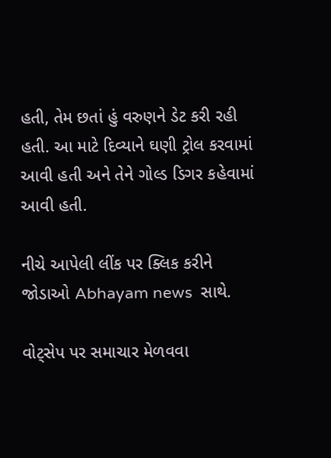હતી, તેમ છતાં હું વરુણને ડેટ કરી રહી હતી. આ માટે દિવ્યાને ઘણી ટ્રોલ કરવામાં આવી હતી અને તેને ગોલ્ડ ડિગર કહેવામાં આવી હતી.

નીચે આપેલી લીંક પર ક્લિક કરીને જોડાઓ Abhayam news  સાથે.

વોટ્સેપ પર સમાચાર મેળવવા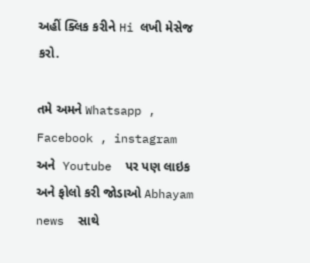અહીં ક્લિક કરીને Hi લખી મેસેજ કરો.

તમે અમને Whatsapp , Facebook , instagram અને  Youtube  પર પણ લાઇક અને ફોલો કરી જોડાઓ Abhayam news  સાથે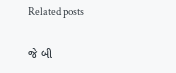Related posts

જે બી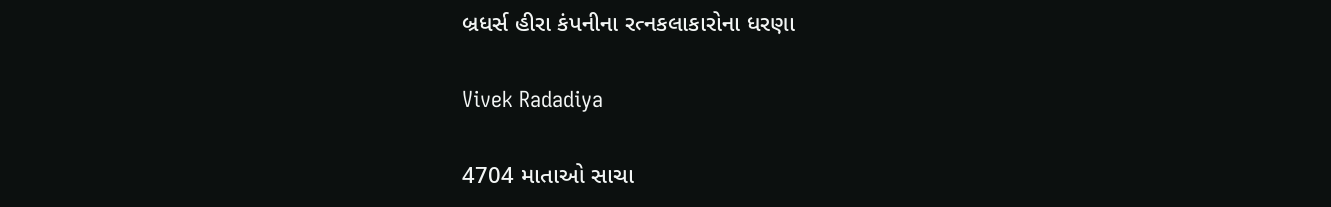બ્રધર્સ હીરા કંપનીના રત્નકલાકારોના ધરણા

Vivek Radadiya

4704 માતાઓ સાચા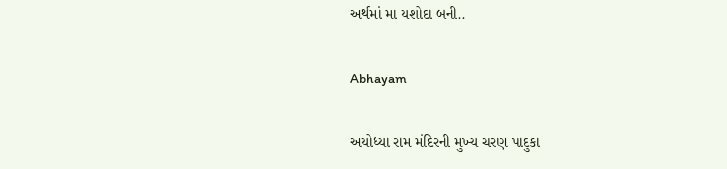અર્થમાં મા યશોદા બની..

Abhayam

અયોધ્યા રામ મંદિરની મુખ્ય ચરણ પાદુકા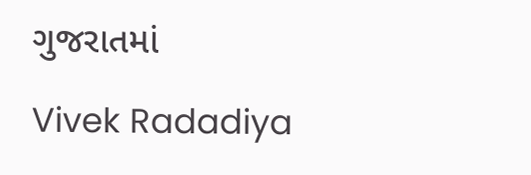ગુજરાતમાં

Vivek Radadiya